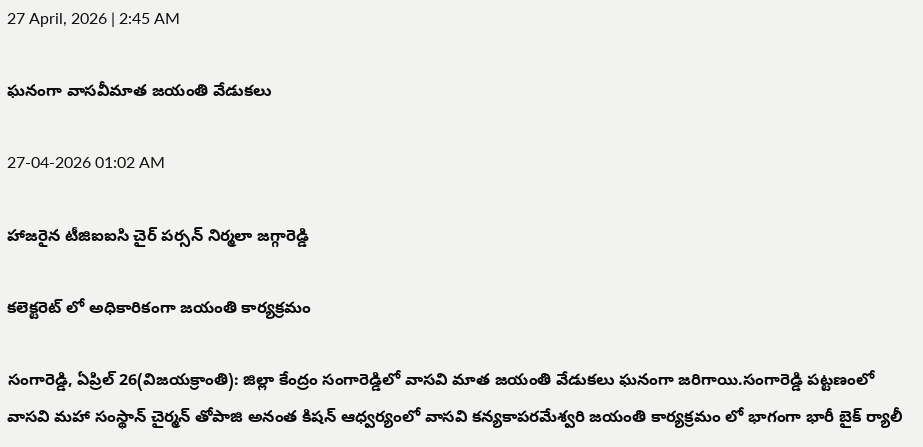27 April, 2026 | 2:45 AM

ఘనంగా వాసవీమాత జయంతి వేడుకలు

27-04-2026 01:02 AM

హాజరైన టీజిఐఐసి చైర్ పర్సన్ నిర్మలా జగ్గారెడ్డి

కలెక్టరెట్ లో అధికారికంగా జయంతి కార్యక్రమం

సంగారెడ్డి, ఏప్రిల్ 26(విజయక్రాంతి): జిల్లా కేంద్రం సంగారెడ్డిలో వాసవి మాత జయంతి వేడుకలు ఘనంగా జరిగాయి.సంగారెడ్డి పట్టణంలో  వాసవి మహా సంస్థాన్ చైర్మన్ తోపాజి అనంత కిషన్ ఆధ్వర్యంలో వాసవి కన్యకాపరమేశ్వరి జయంతి కార్యక్రమం లో భాగంగా భారీ బైక్ ర్యాలీ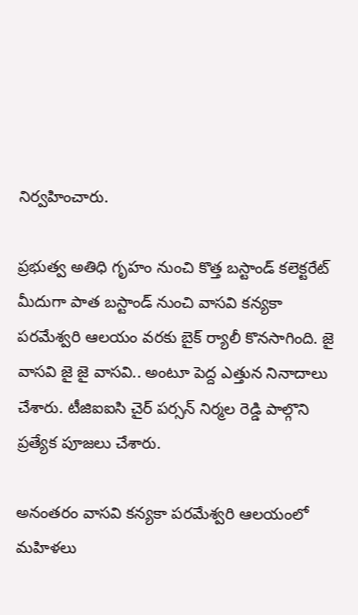నిర్వహించారు.

ప్రభుత్వ అతిధి గృహం నుంచి కొత్త బస్టాండ్ కలెక్టరేట్ మీదుగా పాత బస్టాండ్ నుంచి వాసవి కన్యకా పరమేశ్వరి ఆలయం వరకు బైక్ ర్యాలీ కొనసాగింది. జై వాసవి జై జై వాసవి.. అంటూ పెద్ద ఎత్తున నినాదాలు చేశారు. టీజిఐఐసి చైర్ పర్సన్ నిర్మల రెడ్డి పాల్గొని ప్రత్యేక పూజలు చేశారు.

అనంతరం వాసవి కన్యకా పరమేశ్వరి ఆలయంలో మహిళలు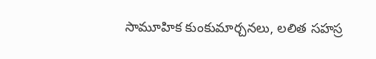సామూహిక కుంకుమార్చనలు, లలిత సహస్ర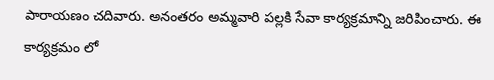పారాయణం చదివారు. అనంతరం అమ్మవారి పల్లకి సేవా కార్యక్రమాన్ని జరిపించారు. ఈ కార్యక్రమం లో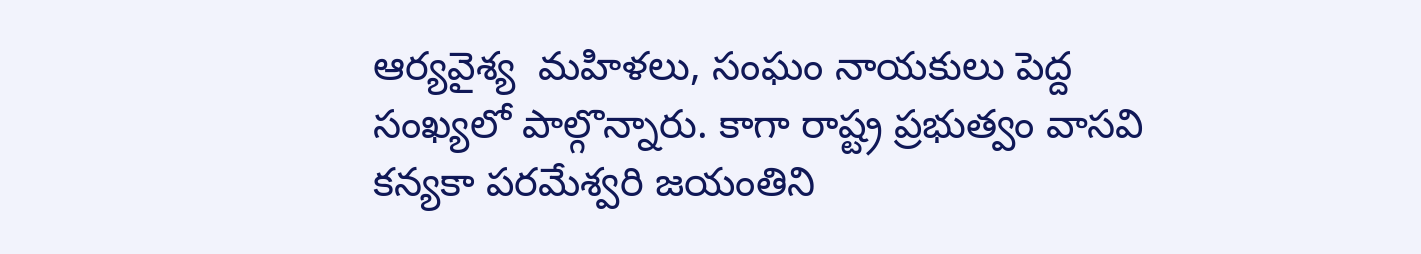ఆర్యవైశ్య  మహిళలు, సంఘం నాయకులు పెద్ద సంఖ్యలో పాల్గొన్నారు. కాగా రాష్ట్ర ప్రభుత్వం వాసవి కన్యకా పరమేశ్వరి జయంతిని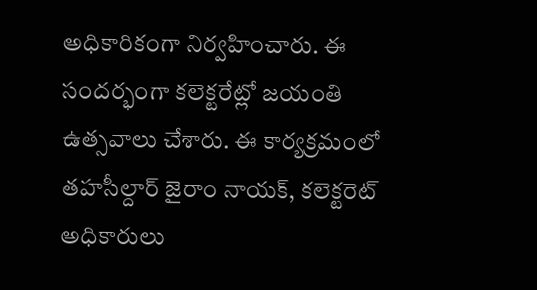అధికారికంగా నిర్వహించారు. ఈ సందర్భంగా కలెక్టరేట్లో జయంతి ఉత్సవాలు చేశారు. ఈ కార్యక్రమంలో తహసీల్దార్ జైరాం నాయక్, కలెక్టరెట్ అధికారులు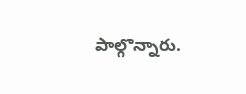పాల్గొన్నారు.